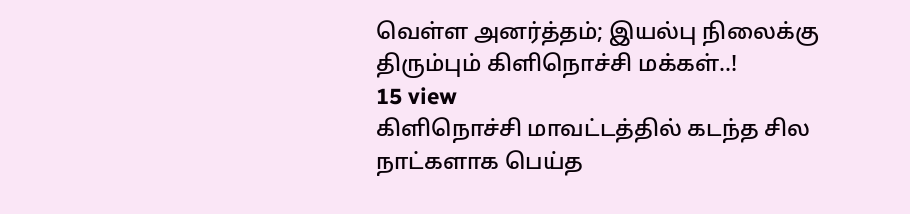வெள்ள அனர்த்தம்; இயல்பு நிலைக்கு திரும்பும் கிளிநொச்சி மக்கள்..!
15 view
கிளிநொச்சி மாவட்டத்தில் கடந்த சில நாட்களாக பெய்த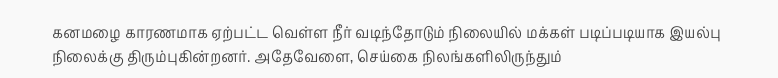கனமழை காரணமாக ஏற்பட்ட வெள்ள நீர் வடிந்தோடும் நிலையில் மக்கள் படிப்படியாக இயல்பு நிலைக்கு திரும்புகின்றனர். அதேவேளை, செய்கை நிலங்களிலிருந்தும்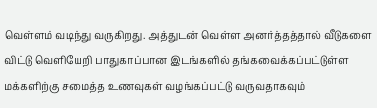வெள்ளம் வடிந்து வருகிறது. அத்துடன் வெள்ள அனர்த்தத்தால் வீடுகளை விட்டு வெளியேறி பாதுகாப்பான இடங்களில் தங்கவைக்கப்பட்டுள்ள மக்களிற்கு சமைத்த உணவுகள் வழங்கப்பட்டு வருவதாகவும்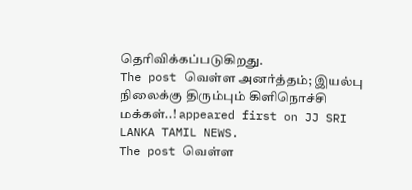தெரிவிக்கப்படுகிறது.
The post வெள்ள அனர்த்தம்; இயல்பு நிலைக்கு திரும்பும் கிளிநொச்சி மக்கள்..! appeared first on JJ SRI LANKA TAMIL NEWS.
The post வெள்ள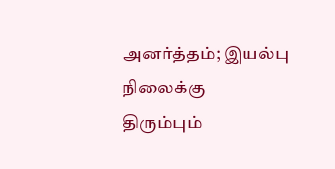அனர்த்தம்; இயல்பு நிலைக்கு திரும்பும்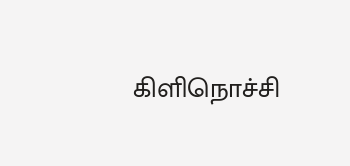கிளிநொச்சி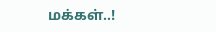மக்கள்..!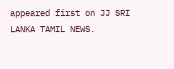appeared first on JJ SRI LANKA TAMIL NEWS.